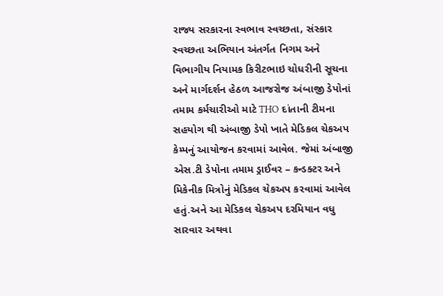રાજ્ય સરકારના સ્વભાવ સ્વચ્છતા, સંસ્કાર સ્વચ્છતા અભિયાન અંતર્ગત નિગમ અને વિભાગીય નિયામક કિરીટભાઇ ચોધરીની સૂચના અને માર્ગદર્શન હેઠળ આજરોજ અંબાજી ડેપોનાં તમામ કર્મચારીઓ માટે THO દાંતાની ટીમના સહયોગ થી અંબાજી ડેપો ખાતે મેડિકલ ચેકઅપ કેમ્પનું આયોજન કરવામાં આવેલ. જેમાં અંબાજી એસ.ટી ડેપોના તમામ ડ્રાઈવર – કન્ડક્ટર અને મિકેનીક મિત્રોનું મેડિકલ ચેકઅપ કરવામાં આવેલ હતું.અને આ મેડિકલ ચેકઅપ દરમિયાન વધુ સારવાર અથવા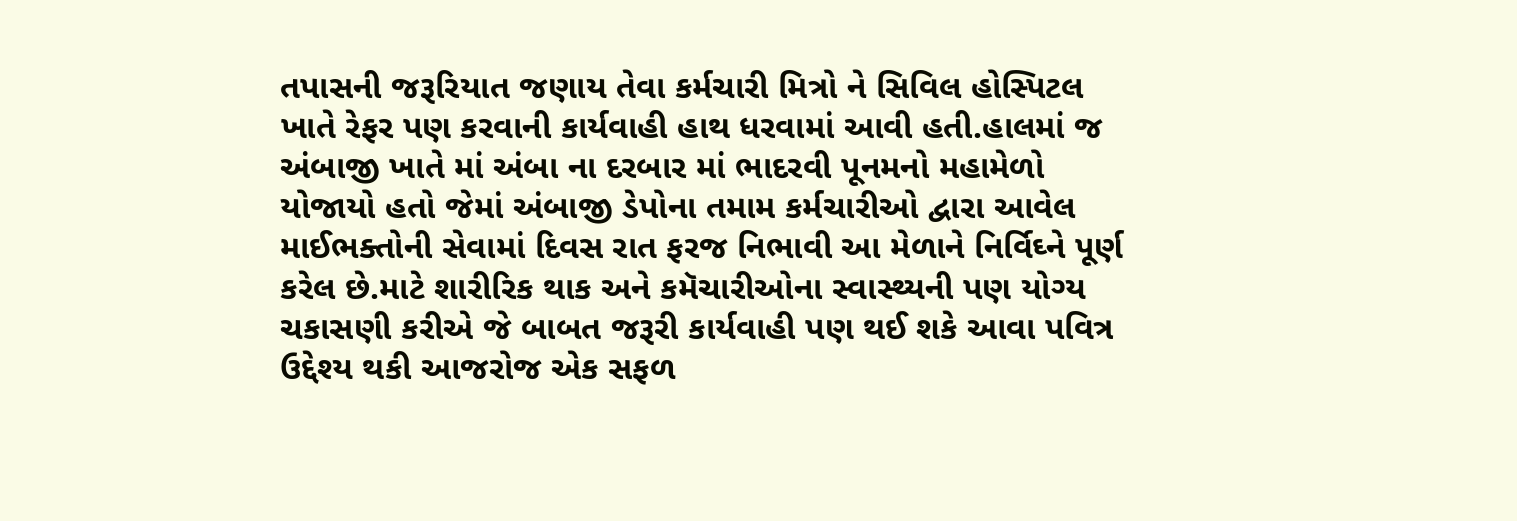તપાસની જરૂરિયાત જણાય તેવા કર્મચારી મિત્રો ને સિવિલ હોસ્પિટલ ખાતે રેફર પણ કરવાની કાર્યવાહી હાથ ધરવામાં આવી હતી.હાલમાં જ અંબાજી ખાતે માં અંબા ના દરબાર માં ભાદરવી પૂનમનો મહામેળો યોજાયો હતો જેમાં અંબાજી ડેપોના તમામ કર્મચારીઓ દ્વારા આવેલ માઈભક્તોની સેવામાં દિવસ રાત ફરજ નિભાવી આ મેળાને નિર્વિઘ્ને પૂર્ણ કરેલ છે.માટે શારીરિક થાક અને કમૅચારીઓના સ્વાસ્થ્યની પણ યોગ્ય ચકાસણી કરીએ જે બાબત જરૂરી કાર્યવાહી પણ થઈ શકે આવા પવિત્ર ઉદ્દેશ્ય થકી આજરોજ એક સફળ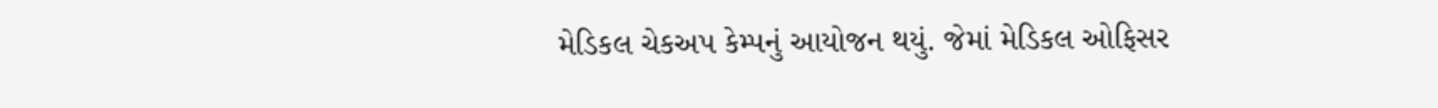મેડિકલ ચેકઅપ કેમ્પનું આયોજન થયું. જેમાં મેડિકલ ઓફિસર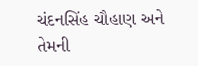ચંદનસિંહ ચૌહાણ અને તેમની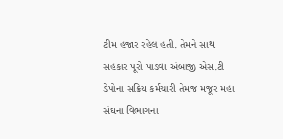ટીમ હજાર રહેલ હતી. તેમને સાથ સહકાર પૂરો પાડવા અંબાજી એસ.ટી ડેપોના સક્રિય કર્મચારી તેમજ મજૂર મહા સંઘના વિભાગના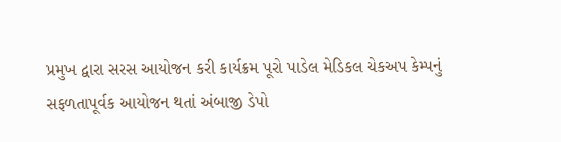પ્રમુખ દ્વારા સરસ આયોજન કરી કાર્યક્રમ પૂરો પાડેલ મેડિકલ ચેકઅપ કેમ્પનું સફળતાપૂર્વક આયોજન થતાં અંબાજી ડેપો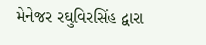મેનેજર રઘુવિરસિંહ દ્વારા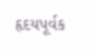હૃદયપૂર્વક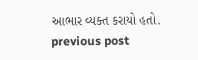આભાર વ્યક્ત કરાયો હતો.
previous post